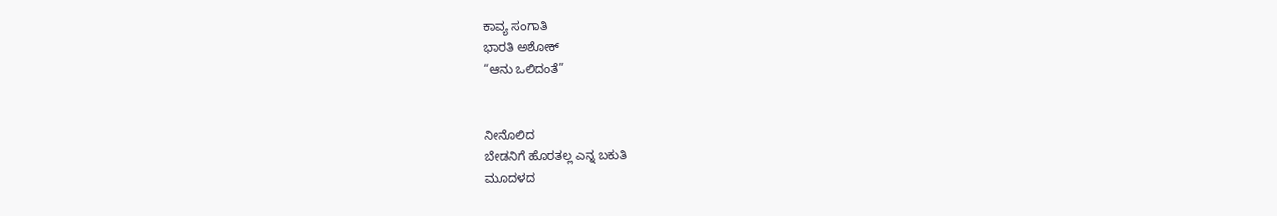ಕಾವ್ಯ ಸಂಗಾತಿ
ಭಾರತಿ ಅಶೋಕ್
“ಆನು ಒಲಿದಂತೆ”


ನೀನೊಲಿದ
ಬೇಡನಿಗೆ ಹೊರತಲ್ಲ ಎನ್ನ ಬಕುತಿ
ಮೂದಳದ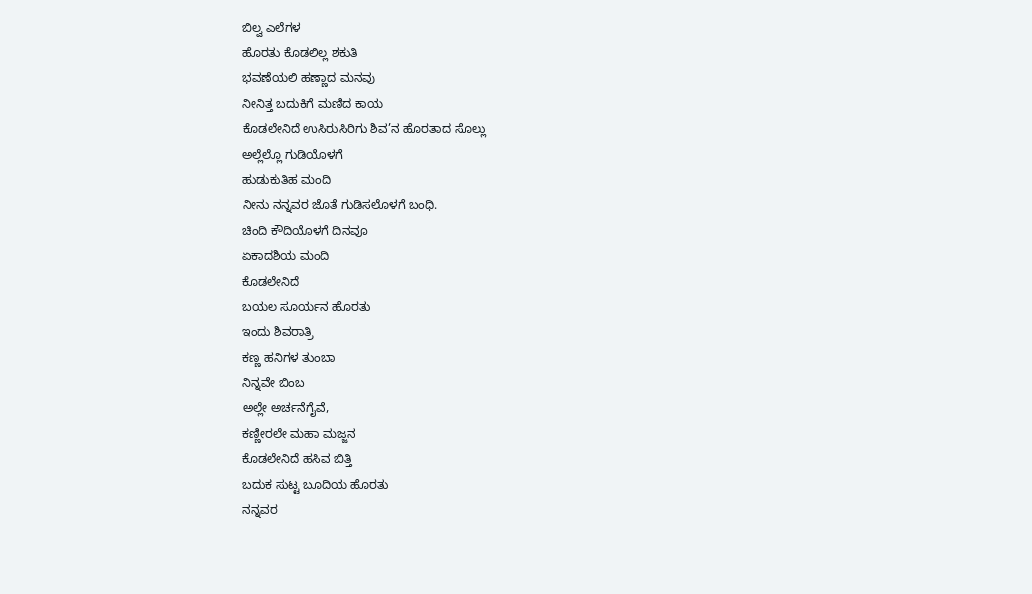ಬಿಲ್ವ ಎಲೆಗಳ
ಹೊರತು ಕೊಡಲಿಲ್ಲ ಶಕುತಿ
ಭವಣೆಯಲಿ ಹಣ್ಣಾದ ಮನವು
ನೀನಿತ್ತ ಬದುಕಿಗೆ ಮಣಿದ ಕಾಯ
ಕೊಡಲೇನಿದೆ ಉಸಿರುಸಿರಿಗು ಶಿವ’ನ ಹೊರತಾದ ಸೊಲ್ಲು
ಅಲ್ಲೆಲ್ಲೊ ಗುಡಿಯೊಳಗೆ
ಹುಡುಕುತಿಹ ಮಂದಿ
ನೀನು ನನ್ನವರ ಜೊತೆ ಗುಡಿಸಲೊಳಗೆ ಬಂಧಿ.
ಚಿಂದಿ ಕೌದಿಯೊಳಗೆ ದಿನವೂ
ಏಕಾದಶಿಯ ಮಂದಿ
ಕೊಡಲೇನಿದೆ
ಬಯಲ ಸೂರ್ಯನ ಹೊರತು
ಇಂದು ಶಿವರಾತ್ರಿ
ಕಣ್ಣ ಹನಿಗಳ ತುಂಬಾ
ನಿನ್ನವೇ ಬಿಂಬ
ಅಲ್ಲೇ ಅರ್ಚನೆಗೈವೆ,
ಕಣ್ಣೀರಲೇ ಮಹಾ ಮಜ್ಜನ
ಕೊಡಲೇನಿದೆ ಹಸಿವ ಬಿತ್ತಿ
ಬದುಕ ಸುಟ್ಟ ಬೂದಿಯ ಹೊರತು
ನನ್ನವರ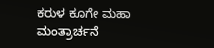ಕರುಳ ಕೂಗೇ ಮಹಾ ಮಂತ್ರಾರ್ಚನೆ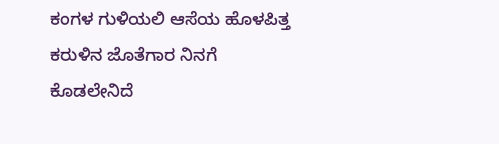ಕಂಗಳ ಗುಳಿಯಲಿ ಆಸೆಯ ಹೊಳಪಿತ್ತ
ಕರುಳಿನ ಜೊತೆಗಾರ ನಿನಗೆ
ಕೊಡಲೇನಿದೆ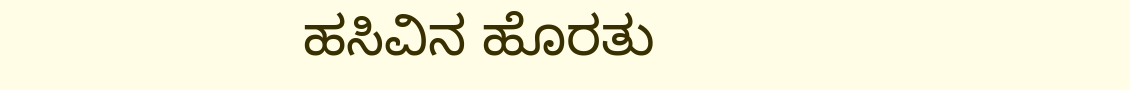ಹಸಿವಿನ ಹೊರತು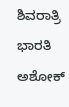ಶಿವರಾತ್ರಿ
ಭಾರತಿ ಅಶೋಕ್